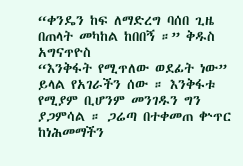“ቀንዴን ከፍ ለማድረግ ባሰበ ጊዜ በጠላት መካከል ከበበኝ ።” ቅዱስ አግናጥዮስ
“እንቅፋት የሚጥለው ወደፊት ነው” ይላል የአገራችን ሰው ። እንቅፋቱ የሚያም ቢሆንም መንገዱን ግን ያጋምሳል ። ጋሬጣ በተቀመጠ ቍጥር ከነሕመማችን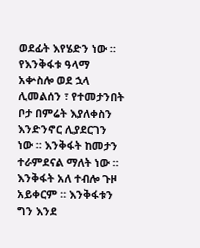ወደፊት እየሄድን ነው ። የእንቅፋቱ ዓላማ አቍስሎ ወደ ኋላ ሊመልሰን ፣ የተመታንበት ቦታ በምሬት እያለቀስን እንድንኖር ሊያደርገን ነው ። እንቅፋት ከመታን ተራምደናል ማለት ነው ። እንቅፋት አለ ተብሎ ጉዞ አይቀርም ። እንቅፋቱን ግን እንደ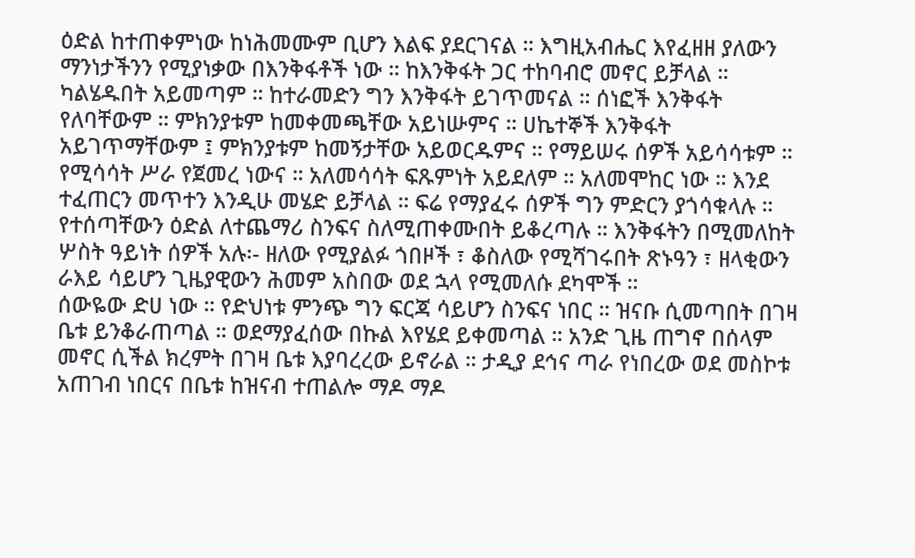ዕድል ከተጠቀምነው ከነሕመሙም ቢሆን እልፍ ያደርገናል ። እግዚአብሔር እየፈዘዘ ያለውን ማንነታችንን የሚያነቃው በእንቅፋቶች ነው ። ከእንቅፋት ጋር ተከባብሮ መኖር ይቻላል ። ካልሄዱበት አይመጣም ። ከተራመድን ግን እንቅፋት ይገጥመናል ። ሰነፎች እንቅፋት የለባቸውም ። ምክንያቱም ከመቀመጫቸው አይነሡምና ። ሀኬተኞች እንቅፋት አይገጥማቸውም ፤ ምክንያቱም ከመኝታቸው አይወርዱምና ። የማይሠሩ ሰዎች አይሳሳቱም ። የሚሳሳት ሥራ የጀመረ ነውና ። አለመሳሳት ፍጹምነት አይደለም ። አለመሞከር ነው ። እንደ ተፈጠርን መጥተን እንዲሁ መሄድ ይቻላል ። ፍሬ የማያፈሩ ሰዎች ግን ምድርን ያጎሳቁላሉ ። የተሰጣቸውን ዕድል ለተጨማሪ ስንፍና ስለሚጠቀሙበት ይቆረጣሉ ። እንቅፋትን በሚመለከት ሦስት ዓይነት ሰዎች አሉ፡- ዘለው የሚያልፉ ጎበዞች ፣ ቆስለው የሚሻገሩበት ጽኑዓን ፣ ዘላቂውን ራእይ ሳይሆን ጊዜያዊውን ሕመም አስበው ወደ ኋላ የሚመለሱ ደካሞች ።
ሰውዬው ድሀ ነው ። የድህነቱ ምንጭ ግን ፍርጃ ሳይሆን ስንፍና ነበር ። ዝናቡ ሲመጣበት በገዛ ቤቱ ይንቆራጠጣል ። ወደማያፈሰው በኩል እየሄደ ይቀመጣል ። አንድ ጊዜ ጠግኖ በሰላም መኖር ሲችል ክረምት በገዛ ቤቱ እያባረረው ይኖራል ። ታዲያ ደኅና ጣራ የነበረው ወደ መስኮቱ አጠገብ ነበርና በቤቱ ከዝናብ ተጠልሎ ማዶ ማዶ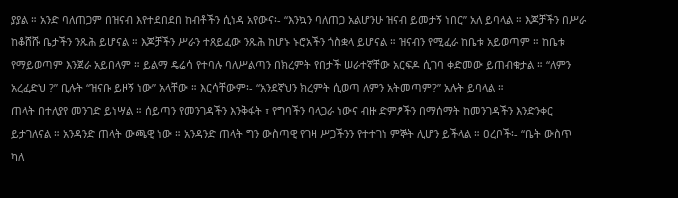ያያል ። አንድ ባለጠጋም በዝናብ እየተደበደበ ከብቶችን ሲነዳ አየውና፡- “እንኳን ባለጠጋ አልሆንሁ ዝናብ ይመታኝ ነበር” አለ ይባላል ። እጆቻችን በሥራ ከቆሸሹ ቤታችን ንጹሕ ይሆናል ። እጆቻችን ሥራን ተጸይፈው ንጹሕ ከሆኑ ኑሮአችን ጎስቋላ ይሆናል ። ዝናብን የሚፈራ ከቤቱ አይወጣም ። ከቤቱ የማይወጣም እንጀራ አይበላም ። ይልማ ዴሬሳ የተባሉ ባለሥልጣን በክረምት የበታች ሠራተኛቸው አርፍዶ ሲገባ ቀድመው ይጠብቁታል ። “ለምን አረፈድህ ?” ቢሉት “ዝናቡ ይዞኝ ነው” አላቸው ። እርሳቸውም፡- “አንደኛህን ክረምት ሲወጣ ለምን አትመጣም?” አሉት ይባላል ።
ጠላት በተለያየ መንገድ ይነሣል ። ሰይጣን የመንገዳችን እንቅፋት ፣ የግባችን ባላጋራ ነውና ብዙ ድምፆችን በማሰማት ከመንገዳችን እንድንቀር ይታገለናል ። አንዳንድ ጠላት ውጫዊ ነው ። አንዳንድ ጠላት ግን ውስጣዊ የገዛ ሥጋችንን የተተገነ ምኞት ሊሆን ይችላል ። ዐረቦች፡- “ቤት ውስጥ ካለ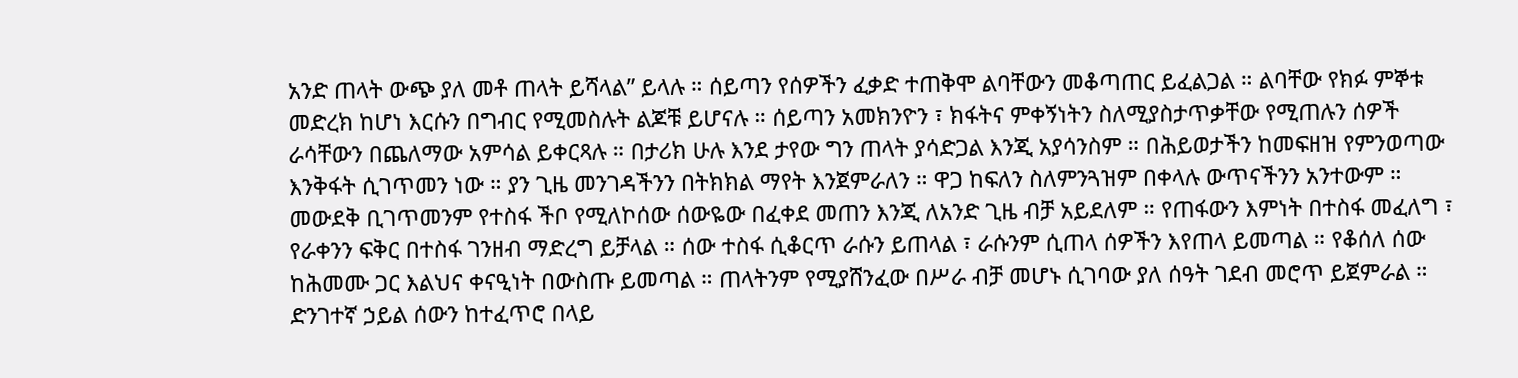አንድ ጠላት ውጭ ያለ መቶ ጠላት ይሻላል” ይላሉ ። ሰይጣን የሰዎችን ፈቃድ ተጠቅሞ ልባቸውን መቆጣጠር ይፈልጋል ። ልባቸው የክፉ ምኞቱ መድረክ ከሆነ እርሱን በግብር የሚመስሉት ልጆቹ ይሆናሉ ። ሰይጣን አመክንዮን ፣ ክፋትና ምቀኝነትን ስለሚያስታጥቃቸው የሚጠሉን ሰዎች ራሳቸውን በጨለማው አምሳል ይቀርጻሉ ። በታሪክ ሁሉ እንደ ታየው ግን ጠላት ያሳድጋል እንጂ አያሳንስም ። በሕይወታችን ከመፍዘዝ የምንወጣው እንቅፋት ሲገጥመን ነው ። ያን ጊዜ መንገዳችንን በትክክል ማየት እንጀምራለን ። ዋጋ ከፍለን ስለምንጓዝም በቀላሉ ውጥናችንን አንተውም ። መውደቅ ቢገጥመንም የተስፋ ችቦ የሚለኮሰው ሰውዬው በፈቀደ መጠን እንጂ ለአንድ ጊዜ ብቻ አይደለም ። የጠፋውን እምነት በተስፋ መፈለግ ፣ የራቀንን ፍቅር በተስፋ ገንዘብ ማድረግ ይቻላል ። ሰው ተስፋ ሲቆርጥ ራሱን ይጠላል ፣ ራሱንም ሲጠላ ሰዎችን እየጠላ ይመጣል ። የቆሰለ ሰው ከሕመሙ ጋር እልህና ቀናዒነት በውስጡ ይመጣል ። ጠላትንም የሚያሸንፈው በሥራ ብቻ መሆኑ ሲገባው ያለ ሰዓት ገደብ መሮጥ ይጀምራል ። ድንገተኛ ኃይል ሰውን ከተፈጥሮ በላይ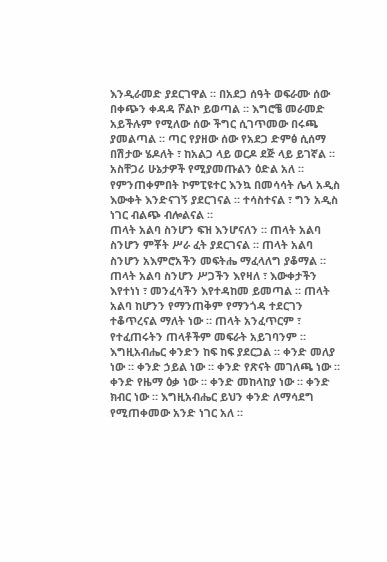እንዲራመድ ያደርገዋል ። በአደጋ ሰዓት ወፍራሙ ሰው በቀጭን ቀዳዳ ሾልኮ ይወጣል ። እግሮቼ መራመድ አይችሉም የሚለው ሰው ችግር ሲገጥመው በሩጫ ያመልጣል ። ጣር የያዘው ሰው የአደጋ ድምፅ ሲሰማ በሽታው ሄዶለት ፣ ከአልጋ ላይ ወርዶ ደጅ ላይ ይገኛል ። አስቸጋሪ ሁኔታዎች የሚያመጡልን ዕድል አለ ። የምንጠቀምበት ኮምፒዩተር እንኳ በመሳሳት ሌላ አዲስ እውቀት እንድናገኝ ያደርገናል ። ተሳስተናል ፣ ግን አዲስ ነገር ብልጭ ብሎልናል ።
ጠላት አልባ ስንሆን ፍዝ እንሆናለን ። ጠላት አልባ ስንሆን ምቾት ሥራ ፈት ያደርገናል ። ጠላት አልባ ስንሆን አእምሮአችን መፍትሔ ማፈላለግ ያቆማል ። ጠላት አልባ ስንሆን ሥጋችን እየዛለ ፣ እውቀታችን እየተነነ ፣ መንፈሳችን እየተዳከመ ይመጣል ። ጠላት አልባ ከሆንን የማንጠቅም የማንጎዳ ተደርገን ተቆጥረናል ማለት ነው ። ጠላት አንፈጥርም ፣ የተፈጠሩትን ጠላቶችም መፍራት አይገባንም ።
እግዚአብሔር ቀንድን ከፍ ከፍ ያደርጋል ። ቀንድ መለያ ነው ። ቀንድ ኃይል ነው ። ቀንድ የጽናት መገለጫ ነው ። ቀንድ የዜማ ዕቃ ነው ። ቀንድ መከላከያ ነው ። ቀንድ ክብር ነው ። እግዚአብሔር ይህን ቀንድ ለማሳደግ የሚጠቀመው አንድ ነገር አለ ።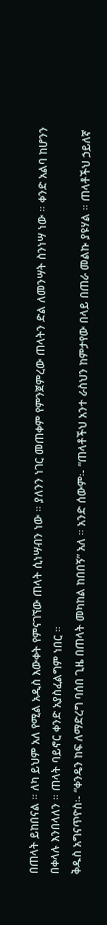በጠላት ይከበናል ። ለካ ይህም አለ የሚል አዲስ እውቀት የምናገኘው ጠላት ሲነሣብን ነው ። ያለንን ነገር መጠቀም የምንጀምረው ጠላትን ድል ለመንሣት ስንነሣ ነው ። ቀንድ አልባ ከሆንን በቀላሉ እንበላለን ። ጠላት ባይኖር ቀንድ አያስፈልግም ነበር ።
ቅዱስ አግናጥዮስ፡- “ቀንዴን ከፍ ለማድረግ ባሰበ ጊዜ በጠላት መካከል ከበበኝ” አለ ። አንድ ሰውም፡- “ጠላቶችህ አንተ ራስህን ከምታየው በላይ በጠራ መልኩ ያዩሃል ። ጠላቶችህ ኃይለኛ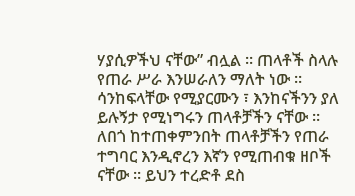ሃያሲዎችህ ናቸው” ብሏል ። ጠላቶች ስላሉ የጠራ ሥራ እንሠራለን ማለት ነው ። ሳንከፍላቸው የሚያርሙን ፣ እንከናችንን ያለ ይሉኝታ የሚነግሩን ጠላቶቻችን ናቸው ። ለበጎ ከተጠቀምንበት ጠላቶቻችን የጠራ ተግባር እንዲኖረን እኛን የሚጠብቁ ዘቦች ናቸው ። ይህን ተረድቶ ደስ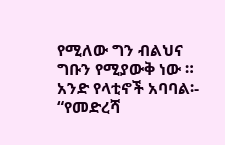የሚለው ግን ብልህና ግቡን የሚያውቅ ነው ። አንድ የላቲኖች አባባል፡- “የመድረሻ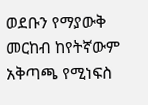ወደቡን የማያውቅ መርከብ ከየትኛውም አቅጣጫ የሚነፍስ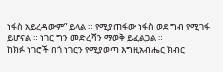ነፋስ አይረዳውም” ይላል ። የሚያጠፋው ነፋስ ወደ ግብ የሚገፋ ይሆናል ። ነገር ግን መድረሻን ማወቅ ይፈልጋል ።
ከክፉ ነገሮች በጎ ነገርን የሚያወጣ እግዚአብሔር ክብር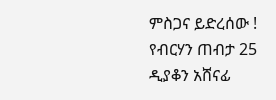ምስጋና ይድረሰው !
የብርሃን ጠብታ 25
ዲያቆን አሸናፊ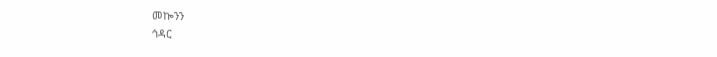መኰንን
ኅዳር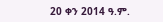20 ቀን 2014 ዓ.ም.